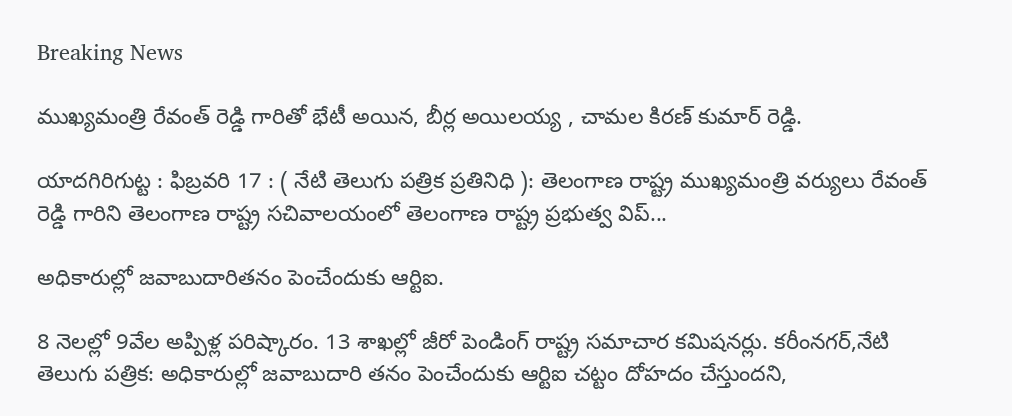Breaking News

ముఖ్యమంత్రి రేవంత్ రెడ్డి గారితో భేటీ అయిన, బీర్ల అయిలయ్య , చామల కిరణ్ కుమార్ రెడ్డి.

యాదగిరిగుట్ట : ఫిబ్రవరి 17 : ( నేటి తెలుగు పత్రిక ప్రతినిధి ): తెలంగాణ రాష్ట్ర ముఖ్యమంత్రి వర్యులు రేవంత్ రెడ్డి గారిని తెలంగాణ రాష్ట్ర సచివాలయంలో తెలంగాణ రాష్ట్ర ప్రభుత్వ విప్...

అధికారుల్లో జవాబుదారితనం పెంచేందుకు ఆర్టిఐ.

8 నెలల్లో 9వేల అప్పిళ్ల పరిష్కారం. 13 శాఖల్లో జీరో పెండింగ్ రాష్ట్ర సమాచార కమిషనర్లు. కరీంనగర్,నేటి తెలుగు పత్రిక: అధికారుల్లో జవాబుదారి తనం పెంచేందుకు ఆర్టిఐ చట్టం దోహదం చేస్తుందని,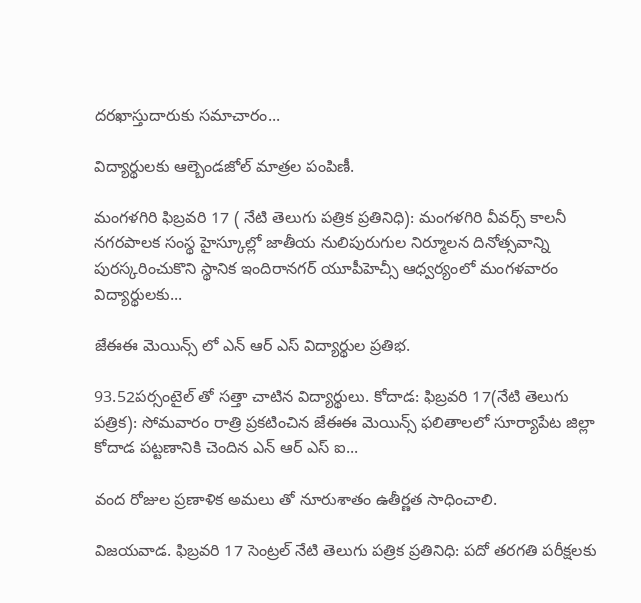దరఖాస్తుదారుకు సమాచారం...

విద్యార్థులకు ఆల్బెండజోల్ మాత్రల పంపిణీ.

మంగళగిరి ఫిబ్రవరి 17 ( నేటి తెలుగు పత్రిక ప్రతినిధి): మంగళగిరి వీవర్స్ కాలనీ నగరపాలక సంస్థ హైస్కూల్లో జాతీయ నులిపురుగుల నిర్మూలన దినోత్సవాన్ని పురస్కరించుకొని స్థానిక ఇందిరానగర్ యూపీహెచ్సీ ఆధ్వర్యంలో మంగళవారం విద్యార్థులకు...

జేఈఈ మెయిన్స్ లో ఎన్ ఆర్ ఎస్ విద్యార్థుల ప్రతిభ.

93.52పర్సంటైల్ తో సత్తా చాటిన విద్యార్థులు. కోదాడ: ఫిబ్రవరి 17(నేటి తెలుగు పత్రిక): సోమవారం రాత్రి ప్రకటించిన జేఈఈ మెయిన్స్ ఫలితాలలో సూర్యాపేట జిల్లా కోదాడ పట్టణానికి చెందిన ఎన్ ఆర్ ఎస్ ఐ...

వంద రోజుల ప్రణాళిక అమలు తో నూరుశాతం ఉతీర్ణత సాధించాలి.

విజయవాడ. ఫిబ్రవరి 17 సెంట్రల్ నేటి తెలుగు పత్రిక ప్రతినిధి: పదో తరగతి పరీక్షలకు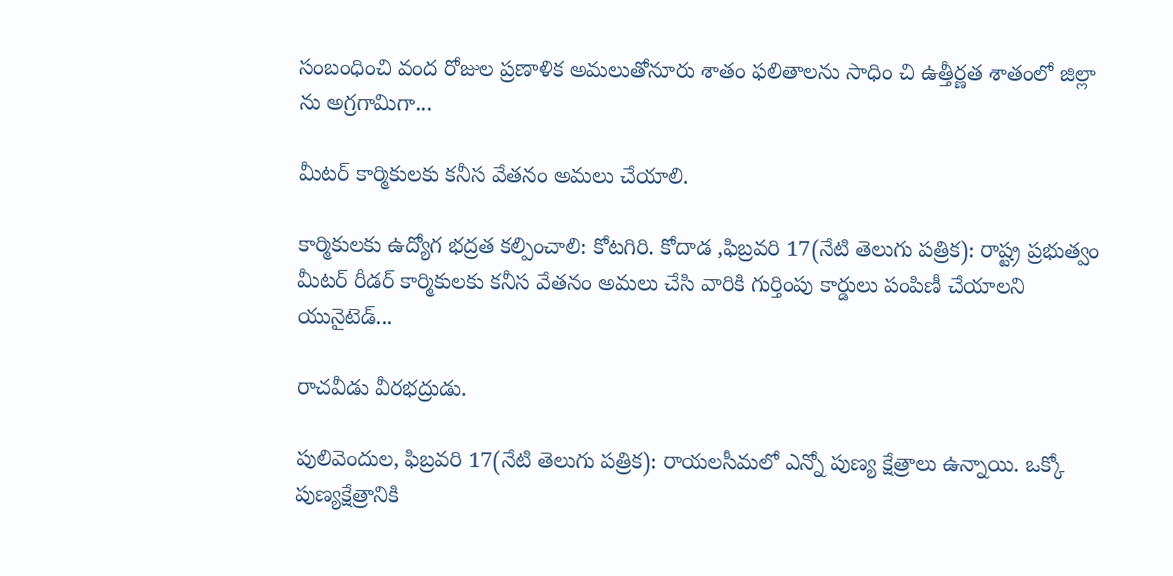సంబంధించి వంద రోజుల ప్రణాళిక అమలుతోనూరు శాతం ఫలితాలను సాధిం చి ఉత్తీర్ణ‌త శాతంలో జిల్లా ను అగ్రగామిగా...

మీటర్ కార్మికులకు కనీస వేతనం అమలు చేయాలి.

కార్మికులకు ఉద్యోగ భద్రత కల్పించాలి: కోటగిరి. కోదాడ ,ఫిబ్రవరి 17(నేటి తెలుగు పత్రిక): రాష్ట్ర ప్రభుత్వం మీటర్ రీడర్ కార్మికులకు కనీస వేతనం అమలు చేసి వారికి గుర్తింపు కార్డులు పంపిణీ చేయాలని యునైటెడ్...

రాచవీడు వీరభద్రుడు.

పులివెందుల, ఫిబ్రవరి 17(నేటి తెలుగు పత్రిక): రాయలసీమలో ఎన్నో పుణ్య క్షేత్రాలు ఉన్నాయి. ఒక్కో పుణ్యక్షేత్రానికి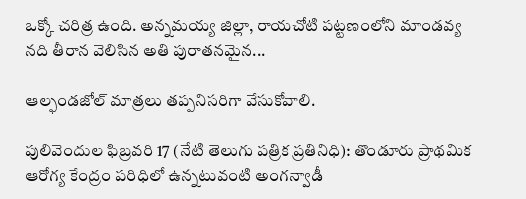ఒక్కో చరిత్ర ఉంది. అన్నమయ్య జిల్లా, రాయచోటి పట్టణంలోని మాండవ్య నది తీరాన వెలిసిన అతి పురాతనమైన...

ఆల్ఫండజోల్ మాత్రలు తప్పనిసరిగా వేసుకోవాలి.

పులివెందుల ఫిబ్రవరి 17 (నేటి తెలుగు పత్రిక ప్రతినిధి): తొండూరు ప్రాథమిక ఆరోగ్య కేంద్రం పరిధిలో ఉన్నటువంటి అంగన్వాడీ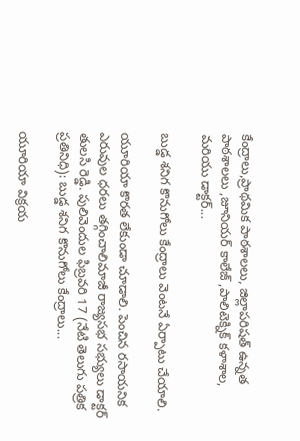కేంద్రాలు,ప్రాథమిక పాఠశాలలు, జిల్లాపరిషత్ ఉన్నత పాఠశాలలు ,జూనియర్ కాలేజ్ ,పాలిటెక్నిక్ కళాశాల, మరియు డాక్టర్...

బుడ్డ శనిగ కొనుగోలు కేంద్రాలు వెంటనే ఏర్పాటు చేయాలి.

యూరియా కొరత లేకుండా చూడాలి. పెంచిన రసాయనిక ఎరువుల ధరలు తగ్గించాలిమాజీ రాజ్యసభ సభ్యులు డాక్టర్ తులసి రెడ్డి. పులివెందుల ఫిబ్రవరి 17 (నేటి తెలుగు పత్రిక ప్రతినిధి): బుడ్డ శనిగ కొనుగోలు కేంద్రాలు...

యూరియా విక్రయ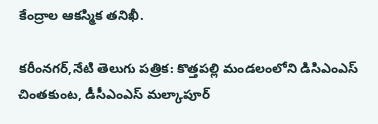కేంద్రాల ఆకస్మిక తనిఖీ.

కరీంనగర్,నేటి తెలుగు పత్రిక: కొత్తపల్లి మండలంలోని డిసిఎంఎస్ చింతకుంట, డీసీఎంఎస్ మల్కాపూర్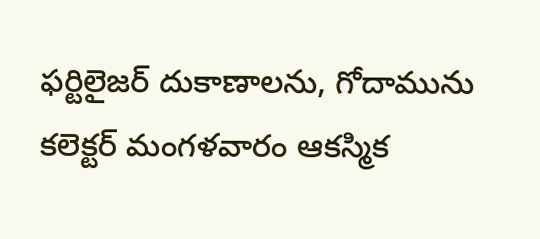ఫర్టిలైజర్ దుకాణాలను, గోదామును కలెక్టర్ మంగళవారం ఆకస్మిక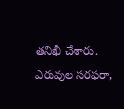తనిఖీ చేశారు. ఎరువుల సరఫరా,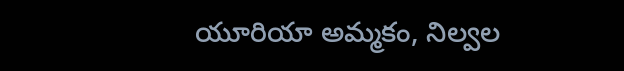యూరియా అమ్మకం, నిల్వల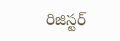రిజిస్టర్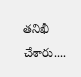తనిఖీ చేశారు....